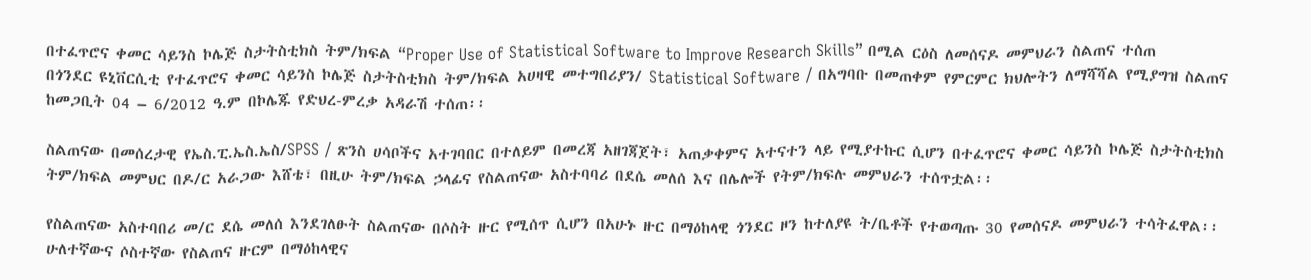በተፈጥሮና ቀመር ሳይንስ ኮሌጅ ስታትስቲክስ ትም/ክፍል “Proper Use of Statistical Software to Improve Research Skills” በሚል ርዕስ ለመሰናዶ መምህራን ስልጠና ተሰጠ
በጎንደር ዩኒቨርሲቲ የተፈጥሮና ቀመር ሳይንስ ኮሌጅ ስታትስቲክስ ትም/ክፍል አሀዛዊ መተግበሪያን/ Statistical Software / በአግባቡ በመጠቀም የምርምር ክህሎትን ለማሻሻል የሚያግዝ ስልጠና ከመጋቢት 04 – 6/2012 ዓ.ም በኮሌጁ የድህረ-ምረቃ አዳራሽ ተሰጠ፡፡

ስልጠናው በመሰረታዊ የኤስ.ፒ.ኤስ.ኤስ/SPSS / ጽንስ ሀሳቦችና አተገባበር በተለይም በመረጃ አዘገጃጀት፣ አጠቃቀምና አተናተን ላይ የሚያተኩር ሲሆን በተፈጥሮና ቀመር ሳይንስ ኮሌጅ ስታትስቲክስ ትም/ክፍል መምህር በዶ/ር አራጋው እሸቴ፣ በዚሁ ትም/ክፍል ኃላፊና የስልጠናው አስተባባሪ በደሴ መለሰ እና በሌሎች የትም/ክፍሉ መምህራን ተሰጥቷል፡፡

የስልጠናው አስተባበሪ መ/ር ደሴ መለሰ እንደገለፁት ስልጠናው በሶስት ዙር የሚሰጥ ሲሆን በአሁኑ ዙር በማዕከላዊ ጎንደር ዞን ከተለያዩ ት/ቤቶች የተወጣጡ 30 የመሰናዶ መምህራን ተሳትፈዋል፡፡ ሁለተኛውና ሶስተኛው የስልጠና ዙርም በማዕከላዊና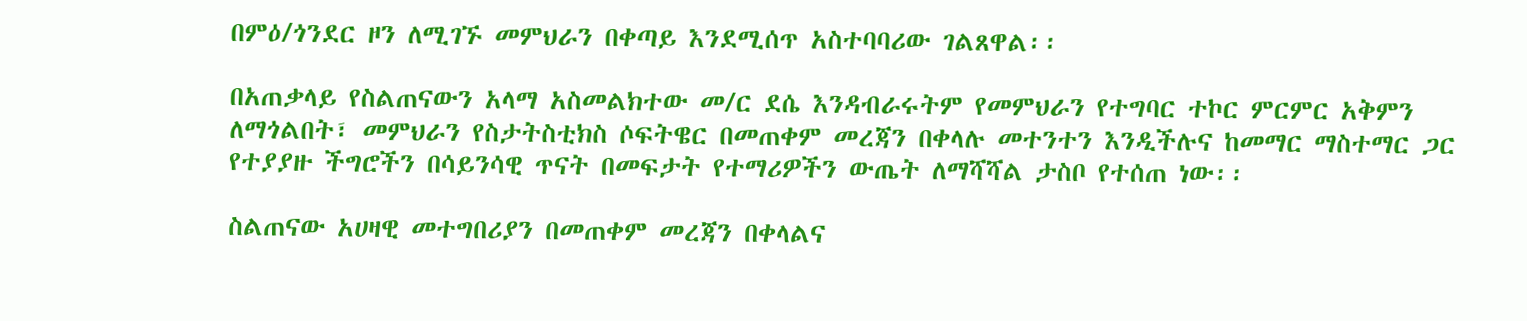በምዕ/ጎንደር ዞን ለሚገኙ መምህራን በቀጣይ እንደሚሰጥ አስተባባሪው ገልጸዋል፡፡

በአጠቃላይ የስልጠናውን አላማ አስመልክተው መ/ር ደሴ እንዳብራሩትም የመምህራን የተግባር ተኮር ምርምር አቅምን ለማጎልበት፣ መምህራን የስታትስቲክስ ሶፍትዌር በመጠቀም መረጃን በቀላሉ መተንተን እንዲችሉና ከመማር ማስተማር ጋር የተያያዙ ችግሮችን በሳይንሳዊ ጥናት በመፍታት የተማሪዎችን ውጤት ለማሻሻል ታስቦ የተሰጠ ነው፡፡

ስልጠናው አሀዛዊ መተግበሪያን በመጠቀም መረጃን በቀላልና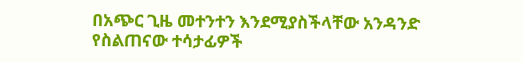በአጭር ጊዜ መተንተን እንደሚያስችላቸው አንዳንድ የስልጠናው ተሳታፊዎች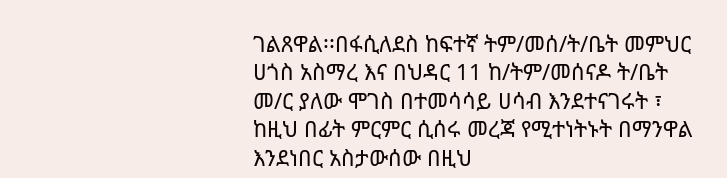ገልጸዋል፡፡በፋሲለደስ ከፍተኛ ትም/መሰ/ት/ቤት መምህር ሀጎስ አስማረ እና በህዳር 11 ከ/ትም/መሰናዶ ት/ቤት መ/ር ያለው ሞገስ በተመሳሳይ ሀሳብ እንደተናገሩት ፣ ከዚህ በፊት ምርምር ሲሰሩ መረጃ የሚተነትኑት በማንዋል እንደነበር አስታውሰው በዚህ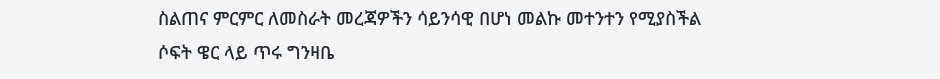ስልጠና ምርምር ለመስራት መረጃዎችን ሳይንሳዊ በሆነ መልኩ መተንተን የሚያስችል ሶፍት ዌር ላይ ጥሩ ግንዛቤ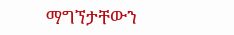ማግኘታቸውን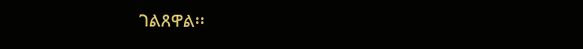ገልጸዋል፡፡